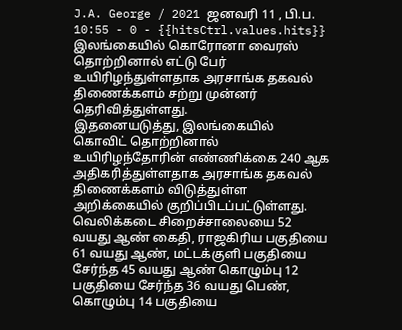J.A. George / 2021 ஜனவரி 11 , பி.ப. 10:55 - 0 - {{hitsCtrl.values.hits}}
இலங்கையில் கொரோனா வைரஸ் தொற்றினால் எட்டு பேர் உயிரிழந்துள்ளதாக அரசாங்க தகவல் திணைக்களம் சற்று முன்னர் தெரிவித்துள்ளது.
இதனையடுத்து, இலங்கையில் கொவிட் தொற்றினால் உயிரிழந்தோரின் எண்ணிக்கை 240 ஆக அதிகரித்துள்ளதாக அரசாங்க தகவல் திணைக்களம் விடுத்துள்ள அறிக்கையில் குறிப்பிடப்பட்டுள்ளது.
வெலிக்கடை சிறைச்சாலையை 52 வயது ஆண் கைதி, ராஜகிரிய பகுதியை 61 வயது ஆண், மட்டக்குளி பகுதியை சேர்ந்த 45 வயது ஆண் கொழும்பு 12 பகுதியை சேர்ந்த 36 வயது பெண், கொழும்பு 14 பகுதியை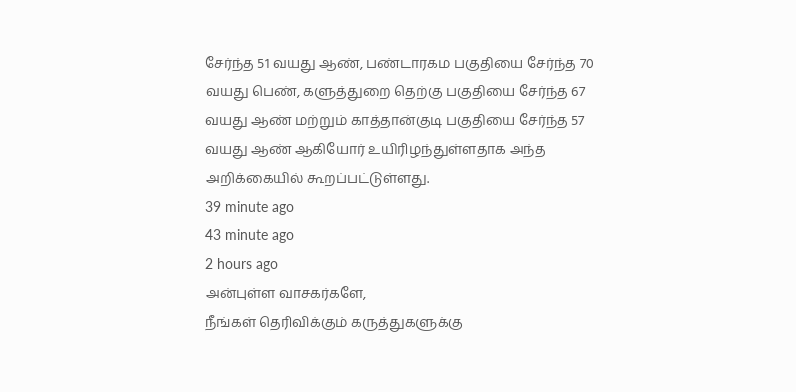சேர்ந்த 51 வயது ஆண், பண்டாரகம பகுதியை சேர்ந்த 70 வயது பெண், களுத்துறை தெற்கு பகுதியை சேர்ந்த 67 வயது ஆண் மற்றும் காத்தான்குடி பகுதியை சேர்ந்த 57 வயது ஆண் ஆகியோர் உயிரிழந்துள்ளதாக அந்த அறிக்கையில் கூறப்பட்டுள்ளது.
39 minute ago
43 minute ago
2 hours ago
அன்புள்ள வாசகர்களே,
நீங்கள் தெரிவிக்கும் கருத்துகளுக்கு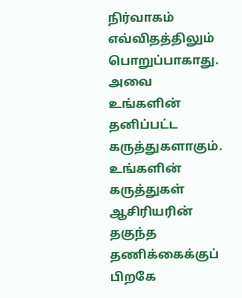நிர்வாகம் எவ்விதத்திலும் பொறுப்பாகாது. அவை உங்களின் தனிப்பட்ட கருத்துகளாகும். உங்களின் கருத்துகள் ஆசிரியரின் தகுந்த தணிக்கைக்குப் பிறகே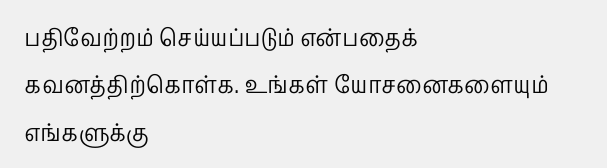பதிவேற்றம் செய்யப்படும் என்பதைக் கவனத்திற்கொள்க. உங்கள் யோசனைகளையும் எங்களுக்கு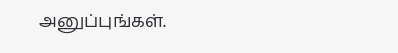அனுப்புங்கள்.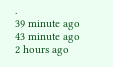.
39 minute ago
43 minute ago
2 hours ago